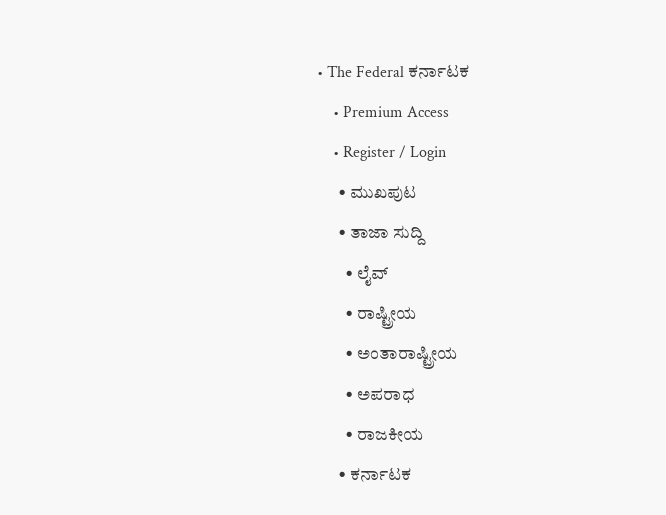• The Federal ಕರ್ನಾಟಕ
    • Premium Access
    • Register / Login
      • ಮುಖಪುಟ
      • ತಾಜಾ ಸುದ್ದಿ
        • ಲೈವ್‌
        • ರಾಷ್ಟ್ರೀಯ
        • ಅಂತಾರಾಷ್ಟ್ರೀಯ
        • ಅಪರಾಧ
        • ರಾಜಕೀಯ
      • ಕರ್ನಾಟಕ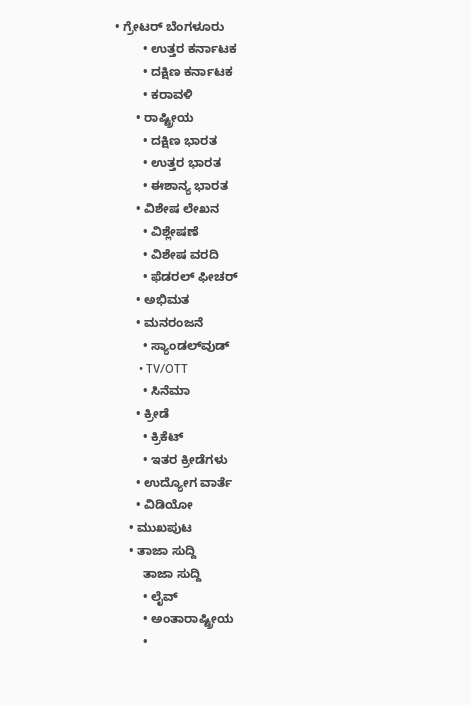• ಗ್ರೇಟರ್ ಬೆಂಗಳೂರು
        • ಉತ್ತರ ಕರ್ನಾಟಕ
        • ದಕ್ಷಿಣ ಕರ್ನಾಟಕ
        • ಕರಾವಳಿ
      • ರಾಷ್ಟ್ರೀಯ
        • ದಕ್ಷಿಣ ಭಾರತ
        • ಉತ್ತರ ಭಾರತ
        • ಈಶಾನ್ಯ ಭಾರತ
      • ವಿಶೇಷ ಲೇಖನ
        • ವಿಶ್ಲೇಷಣೆ
        • ವಿಶೇಷ ವರದಿ
        • ಫೆಡರಲ್ ಫೀಚರ್
      • ಅಭಿಮತ
      • ಮನರಂಜನೆ
        • ಸ್ಯಾಂಡಲ್‌ವುಡ್
        • TV/OTT
        • ಸಿನೆಮಾ
      • ಕ್ರೀಡೆ
        • ಕ್ರಿಕೆಟ್
        • ಇತರ ಕ್ರೀಡೆಗಳು
      • ಉದ್ಯೋಗ ವಾರ್ತೆ
      • ವಿಡಿಯೋ
    • ಮುಖಪುಟ
    • ತಾಜಾ ಸುದ್ದಿ
        ತಾಜಾ ಸುದ್ದಿ
        • ಲೈವ್‌
        • ಅಂತಾರಾಷ್ಟ್ರೀಯ
        •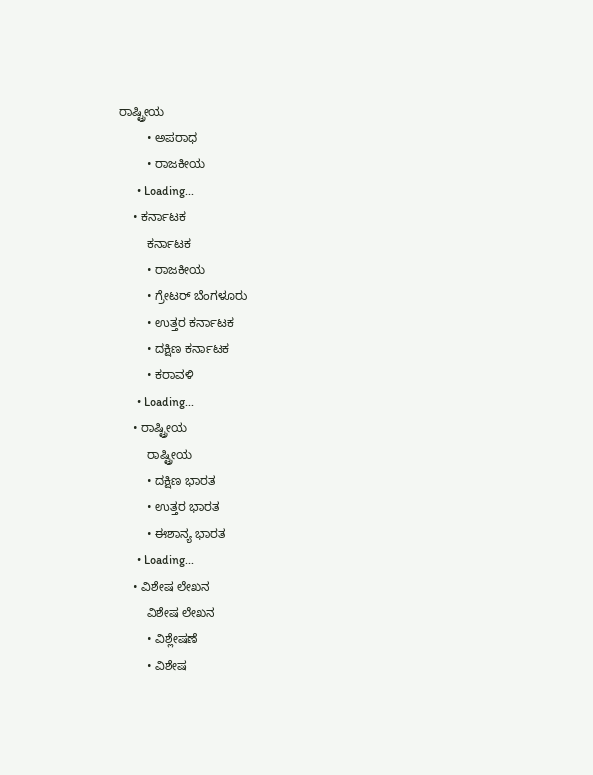ರಾಷ್ಟ್ರೀಯ
        • ಅಪರಾಧ
        • ರಾಜಕೀಯ
      • Loading...
    • ಕರ್ನಾಟಕ
        ಕರ್ನಾಟಕ
        • ರಾಜಕೀಯ
        • ಗ್ರೇಟರ್ ಬೆಂಗಳೂರು
        • ಉತ್ತರ ಕರ್ನಾಟಕ
        • ದಕ್ಷಿಣ ಕರ್ನಾಟಕ
        • ಕರಾವಳಿ
      • Loading...
    • ರಾಷ್ಟ್ರೀಯ
        ರಾಷ್ಟ್ರೀಯ
        • ದಕ್ಷಿಣ ಭಾರತ
        • ಉತ್ತರ ಭಾರತ
        • ಈಶಾನ್ಯ ಭಾರತ
      • Loading...
    • ವಿಶೇಷ ಲೇಖನ
        ವಿಶೇಷ ಲೇಖನ
        • ವಿಶ್ಲೇಷಣೆ
        • ವಿಶೇಷ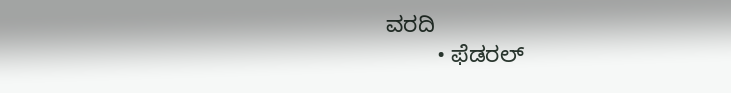ವರದಿ
        • ಫೆಡರಲ್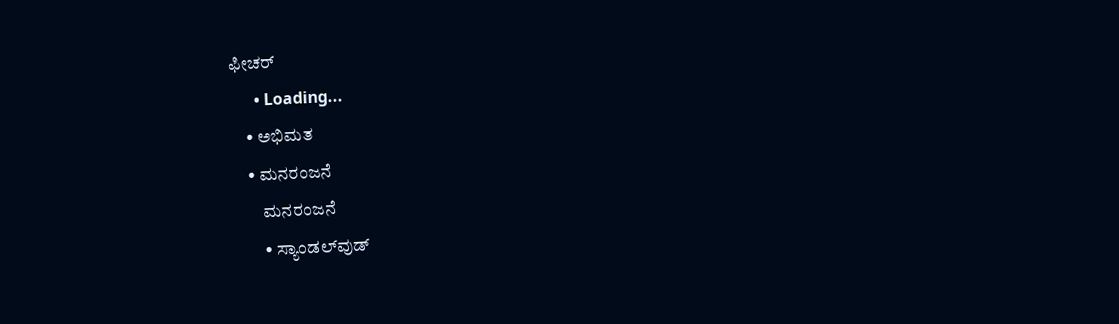ಫೀಚರ್
      • Loading...
    • ಅಭಿಮತ
    • ಮನರಂಜನೆ
        ಮನರಂಜನೆ
        • ಸ್ಯಾಂಡಲ್‌ವುಡ್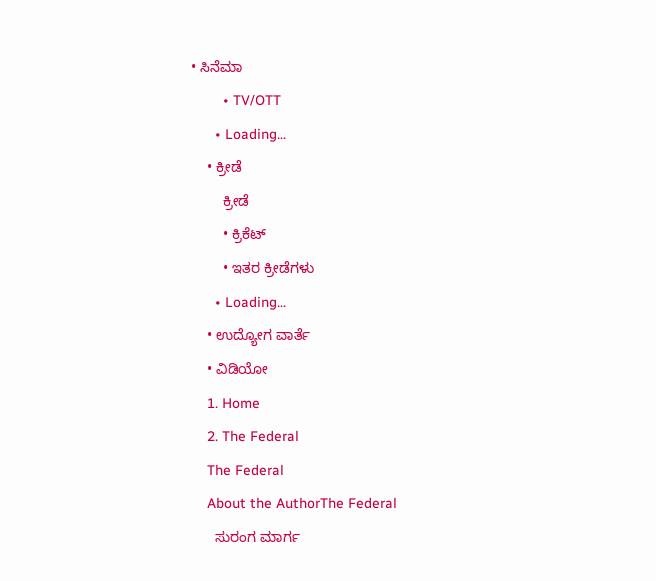• ಸಿನೆಮಾ
        • TV/OTT
      • Loading...
    • ಕ್ರೀಡೆ
        ಕ್ರೀಡೆ
        • ಕ್ರಿಕೆಟ್
        • ಇತರ ಕ್ರೀಡೆಗಳು
      • Loading...
    • ಉದ್ಯೋಗ ವಾರ್ತೆ
    • ವಿಡಿಯೋ
    1. Home
    2. The Federal
    The Federal
    About the AuthorThe Federal
      ಸುರಂಗ ಮಾರ್ಗ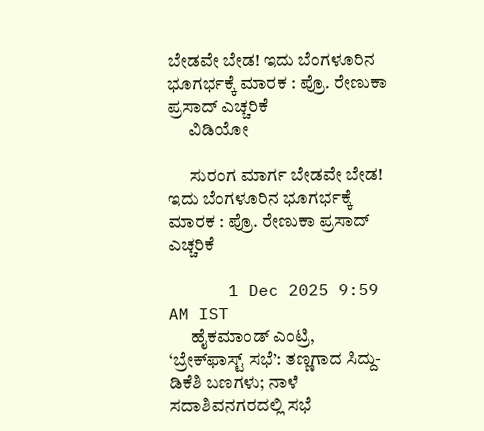ಬೇಡವೇ ಬೇಡ! ಇದು ಬೆಂಗಳೂರಿನ ಭೂಗರ್ಭಕ್ಕೆ ಮಾರಕ : ಪ್ರೊ. ರೇಣುಕಾ ಪ್ರಸಾದ್ ಎಚ್ಚರಿಕೆ
      ವಿಡಿಯೋ

      ಸುರಂಗ ಮಾರ್ಗ ಬೇಡವೇ ಬೇಡ! ಇದು ಬೆಂಗಳೂರಿನ ಭೂಗರ್ಭಕ್ಕೆ ಮಾರಕ : ಪ್ರೊ. ರೇಣುಕಾ ಪ್ರಸಾದ್ ಎಚ್ಚರಿಕೆ

      1 Dec 2025 9:59 AM IST
      ಹೈಕಮಾಂಡ್ ಎಂಟ್ರಿ, ‘ಬ್ರೇಕ್‌ಫಾಸ್ಟ್ ಸಭೆ’: ತಣ್ಣಗಾದ ಸಿದ್ದು-ಡಿಕೆಶಿ ಬಣಗಳು; ನಾಳೆ ಸದಾಶಿವನಗರದಲ್ಲಿ ಸಭೆ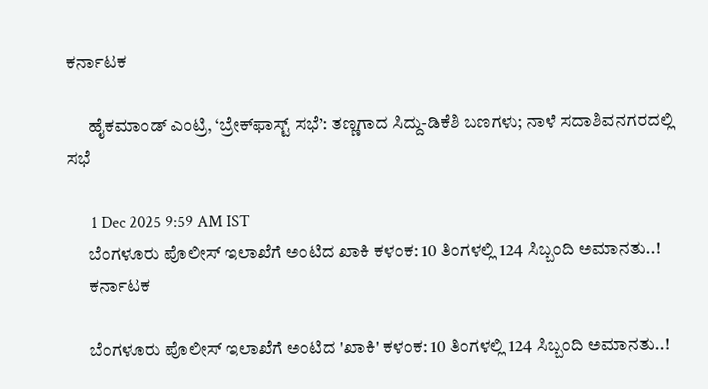ಕರ್ನಾಟಕ

      ಹೈಕಮಾಂಡ್ ಎಂಟ್ರಿ, ‘ಬ್ರೇಕ್‌ಫಾಸ್ಟ್ ಸಭೆ’: ತಣ್ಣಗಾದ ಸಿದ್ದು-ಡಿಕೆಶಿ ಬಣಗಳು; ನಾಳೆ ಸದಾಶಿವನಗರದಲ್ಲಿ ಸಭೆ

      1 Dec 2025 9:59 AM IST
      ಬೆಂಗಳೂರು ಪೊಲೀಸ್ ಇಲಾಖೆಗೆ ಅಂಟಿದ ಖಾಕಿ ಕಳಂಕ: 10 ತಿಂಗಳಲ್ಲಿ 124 ಸಿಬ್ಬಂದಿ ಅಮಾನತು..!
      ಕರ್ನಾಟಕ

      ಬೆಂಗಳೂರು ಪೊಲೀಸ್ ಇಲಾಖೆಗೆ ಅಂಟಿದ 'ಖಾಕಿ' ಕಳಂಕ: 10 ತಿಂಗಳಲ್ಲಿ 124 ಸಿಬ್ಬಂದಿ ಅಮಾನತು..!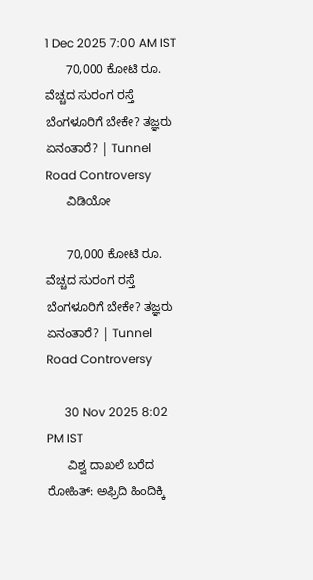1 Dec 2025 7:00 AM IST
      70,000 ಕೋಟಿ ರೂ. ವೆಚ್ಚದ ಸುರಂಗ ರಸ್ತೆ ಬೆಂಗಳೂರಿಗೆ ಬೇಕೇ? ತಜ್ಞರು ಏನಂತಾರೆ? | Tunnel Road Controversy
      ವಿಡಿಯೋ

      70,000 ಕೋಟಿ ರೂ. ವೆಚ್ಚದ ಸುರಂಗ ರಸ್ತೆ ಬೆಂಗಳೂರಿಗೆ ಬೇಕೇ? ತಜ್ಞರು ಏನಂತಾರೆ? | Tunnel Road Controversy

      30 Nov 2025 8:02 PM IST
      ವಿಶ್ವ ದಾಖಲೆ ಬರೆದ ರೋಹಿತ್: ಅಫ್ರಿದಿ ಹಿಂದಿಕ್ಕಿ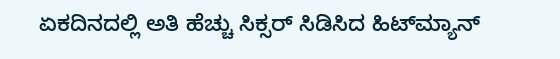ಏಕದಿನದಲ್ಲಿ ಅತಿ ಹೆಚ್ಚು ಸಿಕ್ಸರ್ ಸಿಡಿಸಿದ ಹಿಟ್‌ಮ್ಯಾನ್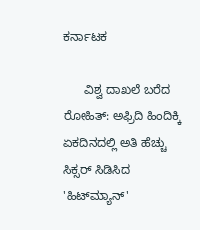ಕರ್ನಾಟಕ

      ವಿಶ್ವ ದಾಖಲೆ ಬರೆದ ರೋಹಿತ್: ಅಫ್ರಿದಿ ಹಿಂದಿಕ್ಕಿ ಏಕದಿನದಲ್ಲಿ ಅತಿ ಹೆಚ್ಚು ಸಿಕ್ಸರ್ ಸಿಡಿಸಿದ 'ಹಿಟ್‌ಮ್ಯಾನ್'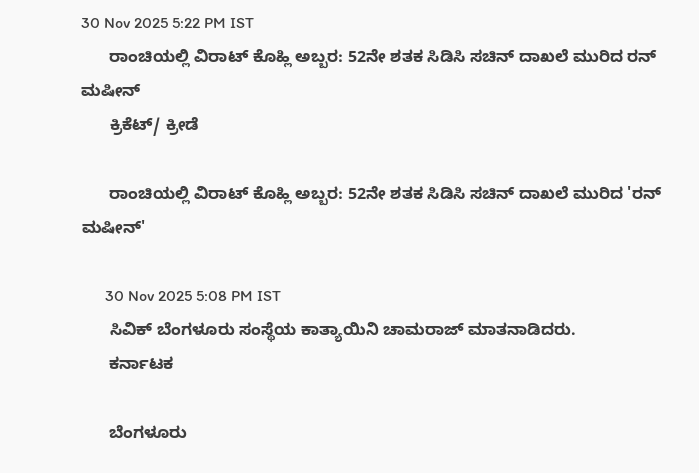30 Nov 2025 5:22 PM IST
      ರಾಂಚಿಯಲ್ಲಿ ವಿರಾಟ್ ಕೊಹ್ಲಿ ಅಬ್ಬರ: 52ನೇ ಶತಕ ಸಿಡಿಸಿ ಸಚಿನ್ ದಾಖಲೆ ಮುರಿದ ರನ್ ಮಷೀನ್
      ಕ್ರಿಕೆಟ್/ ಕ್ರೀಡೆ

      ರಾಂಚಿಯಲ್ಲಿ ವಿರಾಟ್ ಕೊಹ್ಲಿ ಅಬ್ಬರ: 52ನೇ ಶತಕ ಸಿಡಿಸಿ ಸಚಿನ್ ದಾಖಲೆ ಮುರಿದ 'ರನ್ ಮಷೀನ್'

      30 Nov 2025 5:08 PM IST
      ಸಿವಿಕ್ ಬೆಂಗಳೂರು ಸಂಸ್ಥೆಯ ಕಾತ್ಯಾಯಿನಿ ಚಾಮರಾಜ್ ಮಾತನಾಡಿದರು.
      ಕರ್ನಾಟಕ

      ಬೆಂಗಳೂರು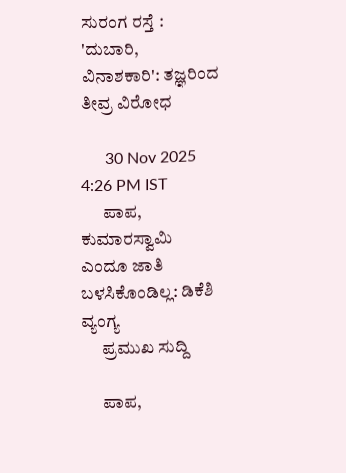ಸುರಂಗ ರಸ್ತೆ : 'ದುಬಾರಿ, ವಿನಾಶಕಾರಿ': ತಜ್ಞರಿಂದ ತೀವ್ರ ವಿರೋಧ

      30 Nov 2025 4:26 PM IST
      ಪಾಪ, ಕುಮಾರಸ್ವಾಮಿ ಎಂದೂ ಜಾತಿ ಬಳಸಿಕೊಂಡಿಲ್ಲ: ಡಿಕೆಶಿ ವ್ಯಂಗ್ಯ
      ಪ್ರಮುಖ ಸುದ್ದಿ

      ಪಾಪ,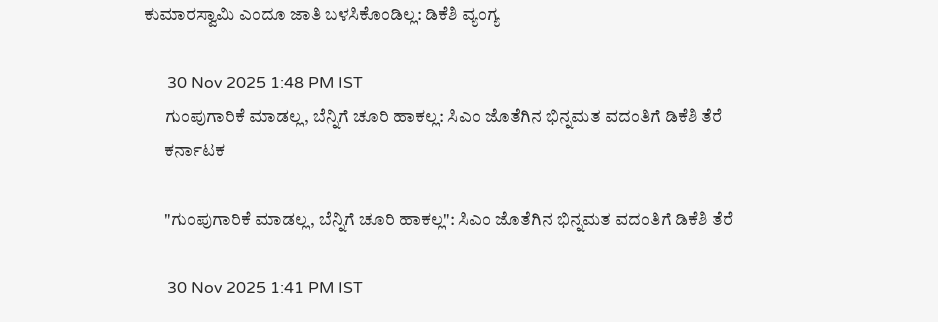ಕುಮಾರಸ್ವಾಮಿ ಎಂದೂ ಜಾತಿ ಬಳಸಿಕೊಂಡಿಲ್ಲ: ಡಿಕೆಶಿ ವ್ಯಂಗ್ಯ

      30 Nov 2025 1:48 PM IST
      ಗುಂಪುಗಾರಿಕೆ ಮಾಡಲ್ಲ, ಬೆನ್ನಿಗೆ ಚೂರಿ ಹಾಕಲ್ಲ: ಸಿಎಂ ಜೊತೆಗಿನ ಭಿನ್ನಮತ ವದಂತಿಗೆ ಡಿಕೆಶಿ ತೆರೆ
      ಕರ್ನಾಟಕ

      "ಗುಂಪುಗಾರಿಕೆ ಮಾಡಲ್ಲ, ಬೆನ್ನಿಗೆ ಚೂರಿ ಹಾಕಲ್ಲ": ಸಿಎಂ ಜೊತೆಗಿನ ಭಿನ್ನಮತ ವದಂತಿಗೆ ಡಿಕೆಶಿ ತೆರೆ

      30 Nov 2025 1:41 PM IST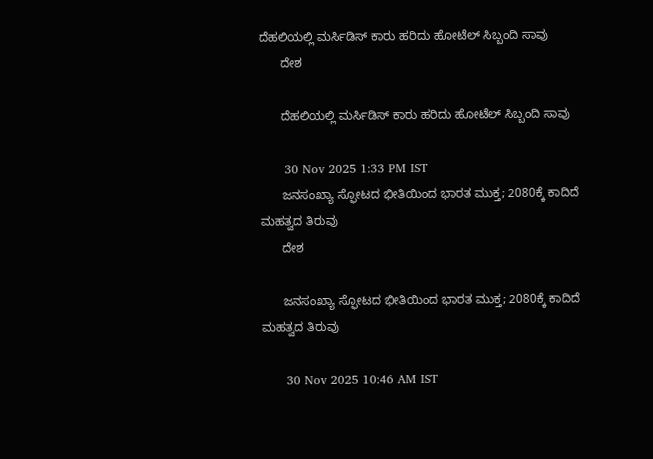ದೆಹಲಿಯಲ್ಲಿ ಮರ್ಸಿಡಿಸ್ ಕಾರು ಹರಿದು ಹೋಟೆಲ್ ಸಿಬ್ಬಂದಿ ಸಾವು
      ದೇಶ

      ದೆಹಲಿಯಲ್ಲಿ ಮರ್ಸಿಡಿಸ್ ಕಾರು ಹರಿದು ಹೋಟೆಲ್ ಸಿಬ್ಬಂದಿ ಸಾವು

      30 Nov 2025 1:33 PM IST
      ಜನಸಂಖ್ಯಾ ಸ್ಫೋಟದ ಭೀತಿಯಿಂದ ಭಾರತ ಮುಕ್ತ; 2080ಕ್ಕೆ ಕಾದಿದೆ ಮಹತ್ವದ ತಿರುವು
      ದೇಶ

      ಜನಸಂಖ್ಯಾ ಸ್ಫೋಟದ ಭೀತಿಯಿಂದ ಭಾರತ ಮುಕ್ತ; 2080ಕ್ಕೆ ಕಾದಿದೆ ಮಹತ್ವದ ತಿರುವು

      30 Nov 2025 10:46 AM IST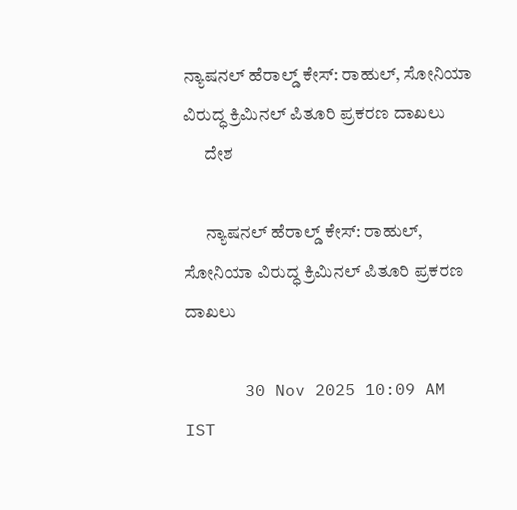ನ್ಯಾಷನಲ್ ಹೆರಾಲ್ಡ್ ಕೇಸ್: ರಾಹುಲ್, ಸೋನಿಯಾ ವಿರುದ್ಧ ಕ್ರಿಮಿನಲ್ ಪಿತೂರಿ ಪ್ರಕರಣ ದಾಖಲು
      ದೇಶ

      ನ್ಯಾಷನಲ್ ಹೆರಾಲ್ಡ್ ಕೇಸ್: ರಾಹುಲ್, ಸೋನಿಯಾ ವಿರುದ್ಧ ಕ್ರಿಮಿನಲ್ ಪಿತೂರಿ ಪ್ರಕರಣ ದಾಖಲು

      30 Nov 2025 10:09 AM IST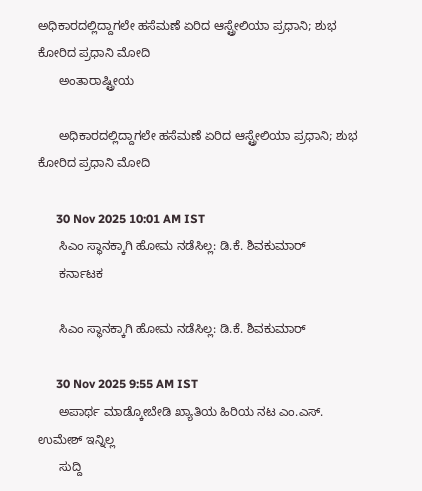ಅಧಿಕಾರದಲ್ಲಿದ್ದಾಗಲೇ ಹಸೆಮಣೆ ಏರಿದ ಆಸ್ಟ್ರೇಲಿಯಾ ಪ್ರಧಾನಿ; ಶುಭ ಕೋರಿದ ಪ್ರಧಾನಿ ಮೋದಿ
      ಅಂತಾರಾಷ್ಟ್ರೀಯ

      ಅಧಿಕಾರದಲ್ಲಿದ್ದಾಗಲೇ ಹಸೆಮಣೆ ಏರಿದ ಆಸ್ಟ್ರೇಲಿಯಾ ಪ್ರಧಾನಿ; ಶುಭ ಕೋರಿದ ಪ್ರಧಾನಿ ಮೋದಿ

      30 Nov 2025 10:01 AM IST
      ಸಿಎಂ ಸ್ಥಾನಕ್ಕಾಗಿ ಹೋಮ ನಡೆಸಿಲ್ಲ: ಡಿ.ಕೆ. ಶಿವಕುಮಾರ್
      ಕರ್ನಾಟಕ

      ಸಿಎಂ ಸ್ಥಾನಕ್ಕಾಗಿ ಹೋಮ ನಡೆಸಿಲ್ಲ: ಡಿ.ಕೆ. ಶಿವಕುಮಾರ್

      30 Nov 2025 9:55 AM IST
      ಅಪಾರ್ಥ ಮಾಡ್ಕೋಬೇಡಿ ಖ್ಯಾತಿಯ ಹಿರಿಯ ನಟ ಎಂ.ಎಸ್. ಉಮೇಶ್ ಇನ್ನಿಲ್ಲ
      ಸುದ್ದಿ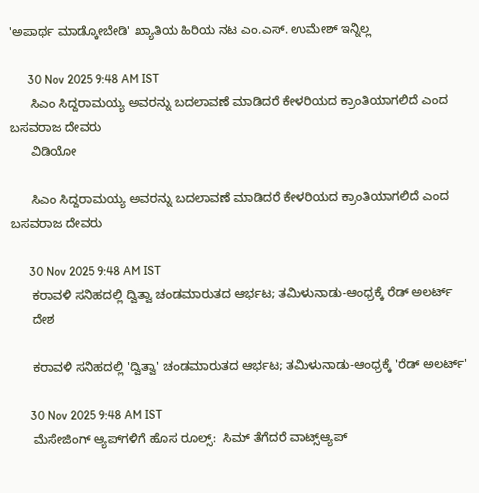'ಅಪಾರ್ಥ ಮಾಡ್ಕೋಬೇಡಿ' ಖ್ಯಾತಿಯ ಹಿರಿಯ ನಟ ಎಂ.ಎಸ್. ಉಮೇಶ್ ಇನ್ನಿಲ್ಲ

      30 Nov 2025 9:48 AM IST
      ಸಿಎಂ ಸಿದ್ದರಾಮಯ್ಯ ಅವರನ್ನು ಬದಲಾವಣೆ ಮಾಡಿದರೆ ಕೇಳರಿಯದ ಕ್ರಾಂತಿಯಾಗಲಿದೆ ಎಂದ ಬಸವರಾಜ ದೇವರು
      ವಿಡಿಯೋ

      ಸಿಎಂ ಸಿದ್ದರಾಮಯ್ಯ ಅವರನ್ನು ಬದಲಾವಣೆ ಮಾಡಿದರೆ ಕೇಳರಿಯದ ಕ್ರಾಂತಿಯಾಗಲಿದೆ ಎಂದ ಬಸವರಾಜ ದೇವರು

      30 Nov 2025 9:48 AM IST
      ಕರಾವಳಿ ಸನಿಹದಲ್ಲಿ ದ್ವಿತ್ವಾ ಚಂಡಮಾರುತದ ಆರ್ಭಟ; ತಮಿಳುನಾಡು-ಆಂಧ್ರಕ್ಕೆ ರೆಡ್ ಅಲರ್ಟ್
      ದೇಶ

      ಕರಾವಳಿ ಸನಿಹದಲ್ಲಿ 'ದ್ವಿತ್ವಾ' ಚಂಡಮಾರುತದ ಆರ್ಭಟ; ತಮಿಳುನಾಡು-ಆಂಧ್ರಕ್ಕೆ 'ರೆಡ್ ಅಲರ್ಟ್'

      30 Nov 2025 9:48 AM IST
      ಮೆಸೇಜಿಂಗ್ ಆ್ಯಪ್‌ಗಳಿಗೆ ಹೊಸ ರೂಲ್ಸ್:  ಸಿಮ್ ತೆಗೆದರೆ ವಾಟ್ಸ್‌ಆ್ಯಪ್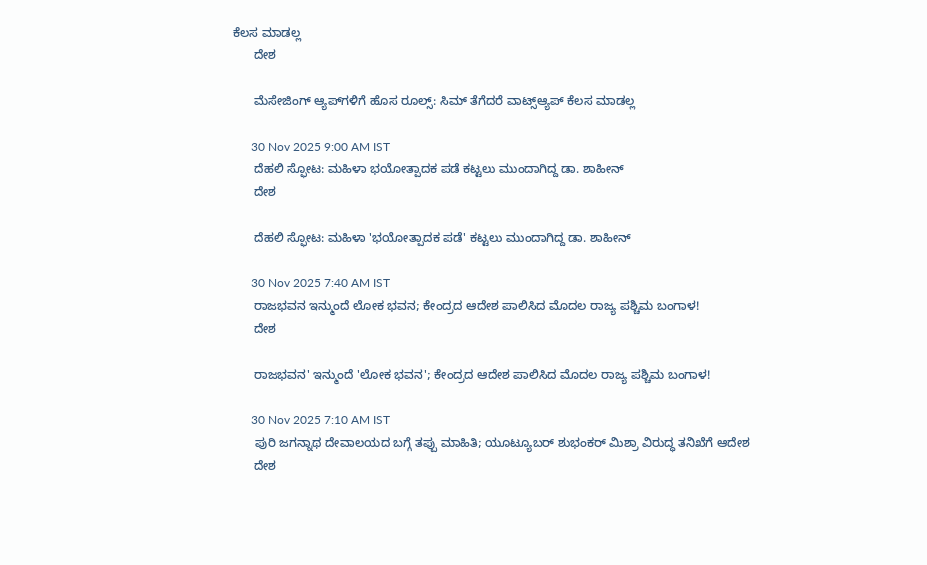ಕೆಲಸ ಮಾಡಲ್ಲ
      ದೇಶ

      ಮೆಸೇಜಿಂಗ್ ಆ್ಯಪ್‌ಗಳಿಗೆ ಹೊಸ ರೂಲ್ಸ್: ಸಿಮ್ ತೆಗೆದರೆ ವಾಟ್ಸ್‌ಆ್ಯಪ್ ಕೆಲಸ ಮಾಡಲ್ಲ

      30 Nov 2025 9:00 AM IST
      ದೆಹಲಿ ಸ್ಫೋಟ: ಮಹಿಳಾ ಭಯೋತ್ಪಾದಕ ಪಡೆ ಕಟ್ಟಲು ಮುಂದಾಗಿದ್ದ ಡಾ. ಶಾಹೀನ್
      ದೇಶ

      ದೆಹಲಿ ಸ್ಫೋಟ: ಮಹಿಳಾ 'ಭಯೋತ್ಪಾದಕ ಪಡೆ' ಕಟ್ಟಲು ಮುಂದಾಗಿದ್ದ ಡಾ. ಶಾಹೀನ್

      30 Nov 2025 7:40 AM IST
      ರಾಜಭವನ ಇನ್ಮುಂದೆ ಲೋಕ ಭವನ; ಕೇಂದ್ರದ ಆದೇಶ ಪಾಲಿಸಿದ ಮೊದಲ ರಾಜ್ಯ ಪಶ್ಚಿಮ ಬಂಗಾಳ!
      ದೇಶ

      ರಾಜಭವನ' ಇನ್ಮುಂದೆ 'ಲೋಕ ಭವನ'; ಕೇಂದ್ರದ ಆದೇಶ ಪಾಲಿಸಿದ ಮೊದಲ ರಾಜ್ಯ ಪಶ್ಚಿಮ ಬಂಗಾಳ!

      30 Nov 2025 7:10 AM IST
      ಪುರಿ ಜಗನ್ನಾಥ ದೇವಾಲಯದ ಬಗ್ಗೆ ತಪ್ಪು ಮಾಹಿತಿ; ಯೂಟ್ಯೂಬರ್ ಶುಭಂಕರ್ ಮಿಶ್ರಾ ವಿರುದ್ಧ ತನಿಖೆಗೆ ಆದೇಶ
      ದೇಶ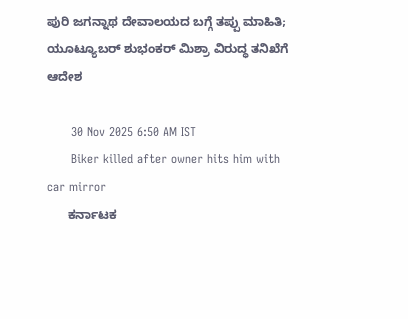ಪುರಿ ಜಗನ್ನಾಥ ದೇವಾಲಯದ ಬಗ್ಗೆ ತಪ್ಪು ಮಾಹಿತಿ; ಯೂಟ್ಯೂಬರ್ ಶುಭಂಕರ್ ಮಿಶ್ರಾ ವಿರುದ್ಧ ತನಿಖೆಗೆ ಆದೇಶ

      30 Nov 2025 6:50 AM IST
      Biker killed after owner hits him with car mirror
      ಕರ್ನಾಟಕ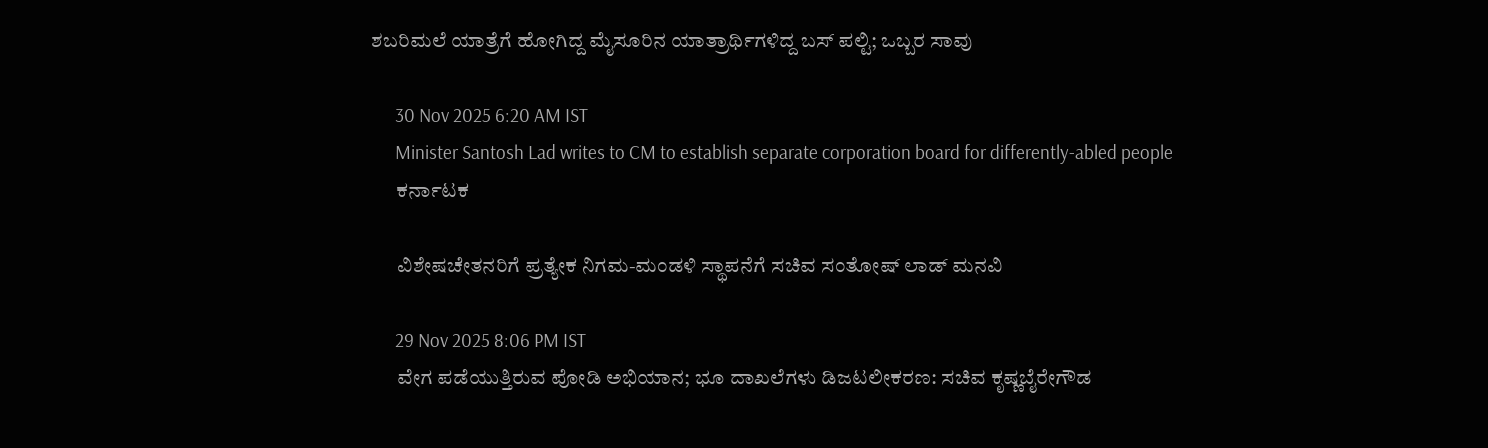ಶಬರಿಮಲೆ ಯಾತ್ರೆಗೆ ಹೋಗಿದ್ದ ಮೈಸೂರಿನ ಯಾತ್ರಾರ್ಥಿಗಳಿದ್ದ ಬಸ್ ಪಲ್ಟಿ; ಒಬ್ಬರ ಸಾವು

      30 Nov 2025 6:20 AM IST
      Minister Santosh Lad writes to CM to establish separate corporation board for differently-abled people
      ಕರ್ನಾಟಕ

      ವಿಶೇಷಚೇತನರಿಗೆ ಪ್ರತ್ಯೇಕ ನಿಗಮ-ಮಂಡಳಿ ಸ್ಥಾಪನೆಗೆ ಸಚಿವ ಸಂತೋಷ್ ಲಾಡ್ ಮನವಿ

      29 Nov 2025 8:06 PM IST
      ವೇಗ ಪಡೆಯುತ್ತಿರುವ ಪೋಡಿ ಅಭಿಯಾನ; ಭೂ ದಾಖಲೆಗಳು ಡಿಜಟಲೀಕರಣ: ಸಚಿವ ಕೃಷ್ಣಬೈರೇಗೌಡ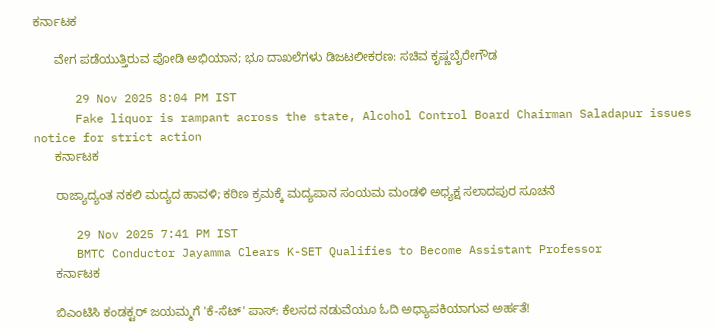ಕರ್ನಾಟಕ

      ವೇಗ ಪಡೆಯುತ್ತಿರುವ ಪೋಡಿ ಅಭಿಯಾನ; ಭೂ ದಾಖಲೆಗಳು ಡಿಜಟಲೀಕರಣ: ಸಚಿವ ಕೃಷ್ಣಬೈರೇಗೌಡ

      29 Nov 2025 8:04 PM IST
      Fake liquor is rampant across the state, Alcohol Control Board Chairman Saladapur issues notice for strict action
      ಕರ್ನಾಟಕ

      ರಾಜ್ಯಾದ್ಯಂತ ನಕಲಿ ಮದ್ಯದ ಹಾವಳಿ; ಕಠಿಣ ಕ್ರಮಕ್ಕೆ ಮದ್ಯಪಾನ ಸಂಯಮ ಮಂಡಳಿ ಅಧ್ಯಕ್ಷ ಸಲಾದಪುರ ಸೂಚನೆ

      29 Nov 2025 7:41 PM IST
      BMTC Conductor Jayamma Clears K-SET Qualifies to Become Assistant Professor
      ಕರ್ನಾಟಕ

      ಬಿಎಂಟಿಸಿ ಕಂಡಕ್ಟರ್ ಜಯಮ್ಮಗೆ 'ಕೆ-ಸೆಟ್' ಪಾಸ್: ಕೆಲಸದ ನಡುವೆಯೂ ಓದಿ ಅಧ್ಯಾಪಕಿಯಾಗುವ ಅರ್ಹತೆ!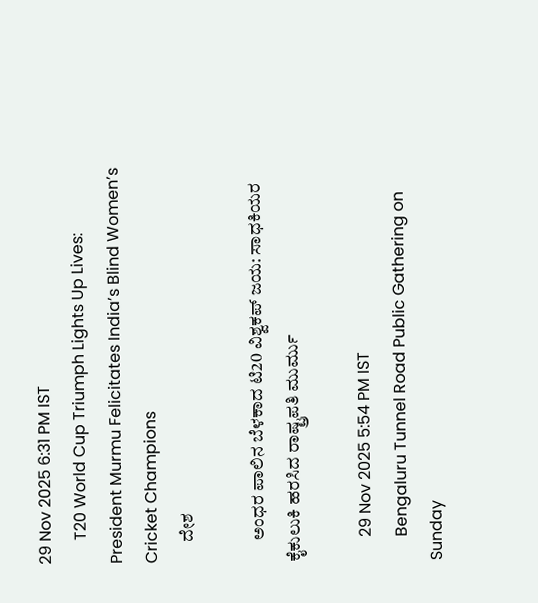29 Nov 2025 6:31 PM IST
      T20 World Cup Triumph Lights Up Lives: President Murmu Felicitates India’s Blind Women’s Cricket Champions
      ದೇಶ

      ಅಂಧರ ಪಾಲಿನ ಬೆಳಕಾದ ಟಿ20 ವಿಶ್ವಕಪ್ ಜಯ: ಸಾಧಕಿಯರ ಕೈಕುಲುಕಿ ಹರಸಿದ ರಾಷ್ಟ್ರಪತಿ ಮುರ್ಮು

      29 Nov 2025 5:54 PM IST
      Bengaluru Tunnel Road Public Gathering on Sunday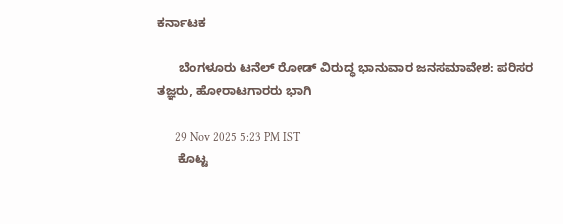ಕರ್ನಾಟಕ

      ಬೆಂಗಳೂರು ಟನೆಲ್ ರೋಡ್ ವಿರುದ್ಧ ಭಾನುವಾರ ಜನಸಮಾವೇಶ: ಪರಿಸರ ತಜ್ಞರು, ಹೋರಾಟಗಾರರು ಭಾಗಿ

      29 Nov 2025 5:23 PM IST
      ಕೊಟ್ಟ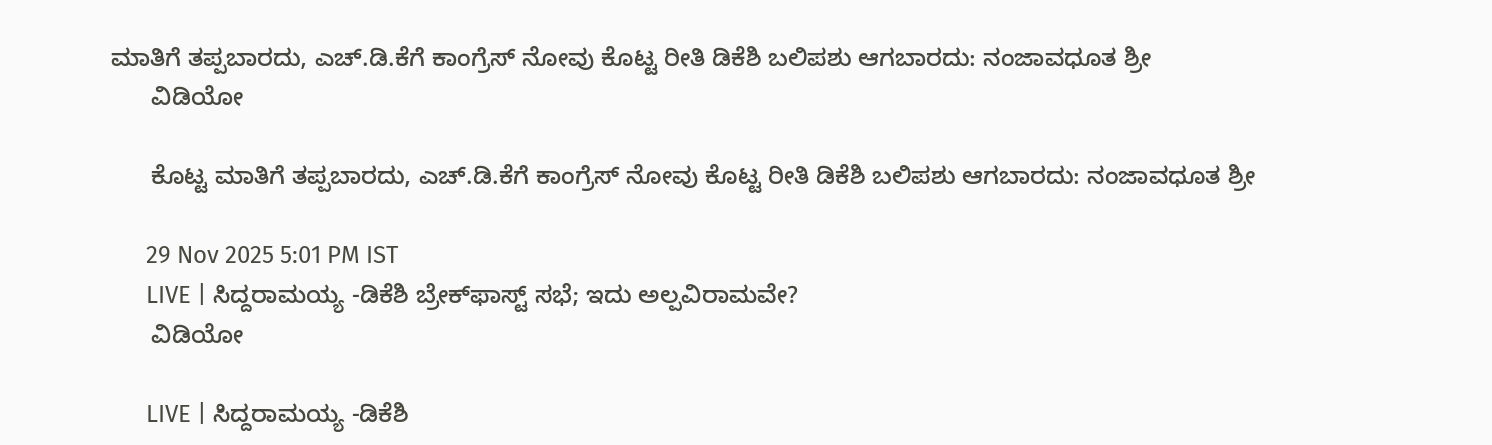ಮಾತಿಗೆ ತಪ್ಪಬಾರದು, ಎಚ್.ಡಿ.ಕೆಗೆ ಕಾಂಗ್ರೆಸ್ ನೋವು ಕೊಟ್ಟ ರೀತಿ ಡಿಕೆಶಿ ಬಲಿಪಶು ಆಗಬಾರದು: ನಂಜಾವಧೂತ ಶ್ರೀ
      ವಿಡಿಯೋ

      ಕೊಟ್ಟ ಮಾತಿಗೆ ತಪ್ಪಬಾರದು, ಎಚ್.ಡಿ.ಕೆಗೆ ಕಾಂಗ್ರೆಸ್ ನೋವು ಕೊಟ್ಟ ರೀತಿ ಡಿಕೆಶಿ ಬಲಿಪಶು ಆಗಬಾರದು: ನಂಜಾವಧೂತ ಶ್ರೀ

      29 Nov 2025 5:01 PM IST
      LIVE | ಸಿದ್ದರಾಮಯ್ಯ -ಡಿಕೆಶಿ ಬ್ರೇಕ್‌ಫಾಸ್ಟ್‌ ಸಭೆ; ಇದು ಅಲ್ಪವಿರಾಮವೇ?
      ವಿಡಿಯೋ

      LIVE | ಸಿದ್ದರಾಮಯ್ಯ -ಡಿಕೆಶಿ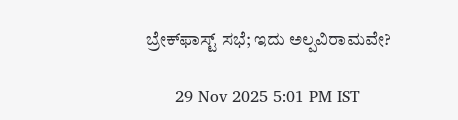ಬ್ರೇಕ್‌ಫಾಸ್ಟ್‌ ಸಭೆ; ಇದು ಅಲ್ಪವಿರಾಮವೇ?

      29 Nov 2025 5:01 PM IST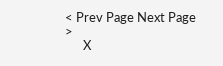< Prev Page Next Page  >
      X